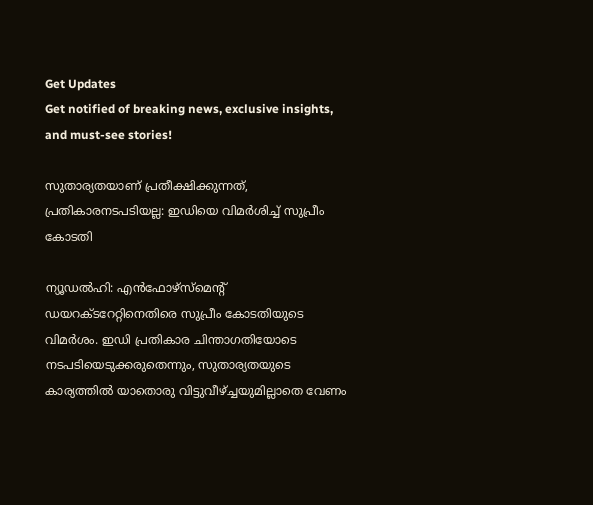Get Updates
Get notified of breaking news, exclusive insights, and must-see stories!

സുതാര്യതയാണ് പ്രതീക്ഷിക്കുന്നത്, പ്രതികാരനടപടിയല്ല: ഇഡിയെ വിമര്‍ശിച്ച് സുപ്രീം കോടതി

ന്യൂഡല്‍ഹി: എന്‍ഫോഴ്‌സ്‌മെന്റ് ഡയറക്ടറേറ്റിനെതിരെ സുപ്രീം കോടതിയുടെ വിമര്‍ശം. ഇഡി പ്രതികാര ചിന്താഗതിയോടെ നടപടിയെടുക്കരുതെന്നും, സുതാര്യതയുടെ കാര്യത്തില്‍ യാതൊരു വിട്ടുവീഴ്ച്ചയുമില്ലാതെ വേണം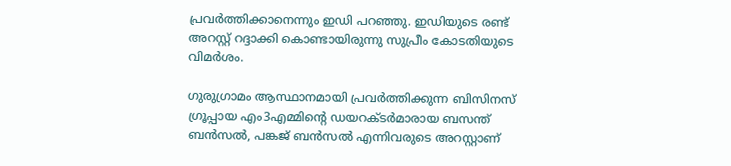പ്രവര്‍ത്തിക്കാനെന്നും ഇഡി പറഞ്ഞു. ഇഡിയുടെ രണ്ട് അറസ്റ്റ് റദ്ദാക്കി കൊണ്ടായിരുന്നു സുപ്രീം കോടതിയുടെ വിമര്‍ശം.

ഗുരുഗ്രാമം ആസ്ഥാനമായി പ്രവര്‍ത്തിക്കുന്ന ബിസിനസ് ഗ്രൂപ്പായ എം3എമ്മിന്റെ ഡയറക്ടര്‍മാരായ ബസന്ത് ബന്‍സല്‍, പങ്കജ് ബന്‍സല്‍ എന്നിവരുടെ അറസ്റ്റാണ്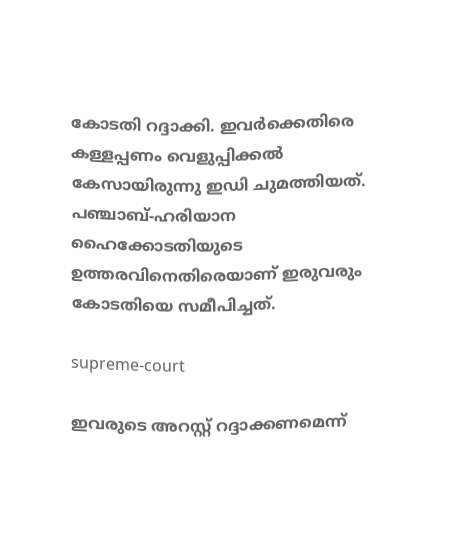കോടതി റദ്ദാക്കി. ഇവര്‍ക്കെതിരെ കള്ളപ്പണം വെളുപ്പിക്കല്‍ കേസായിരുന്നു ഇഡി ചുമത്തിയത്. പഞ്ചാബ്-ഹരിയാന ഹൈക്കോടതിയുടെ ഉത്തരവിനെതിരെയാണ് ഇരുവരും കോടതിയെ സമീപിച്ചത്.

supreme-court

ഇവരുടെ അറസ്റ്റ് റദ്ദാക്കണമെന്ന്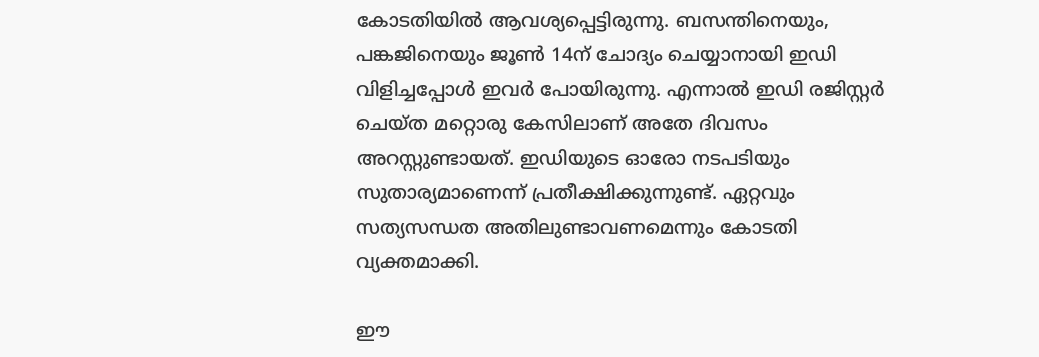കോടതിയില്‍ ആവശ്യപ്പെട്ടിരുന്നു. ബസന്തിനെയും, പങ്കജിനെയും ജൂണ്‍ 14ന് ചോദ്യം ചെയ്യാനായി ഇഡി വിളിച്ചപ്പോള്‍ ഇവര്‍ പോയിരുന്നു. എന്നാല്‍ ഇഡി രജിസ്റ്റര്‍ ചെയ്ത മറ്റൊരു കേസിലാണ് അതേ ദിവസം അറസ്റ്റുണ്ടായത്. ഇഡിയുടെ ഓരോ നടപടിയും സുതാര്യമാണെന്ന് പ്രതീക്ഷിക്കുന്നുണ്ട്. ഏറ്റവും സത്യസന്ധത അതിലുണ്ടാവണമെന്നും കോടതി വ്യക്തമാക്കി.

ഈ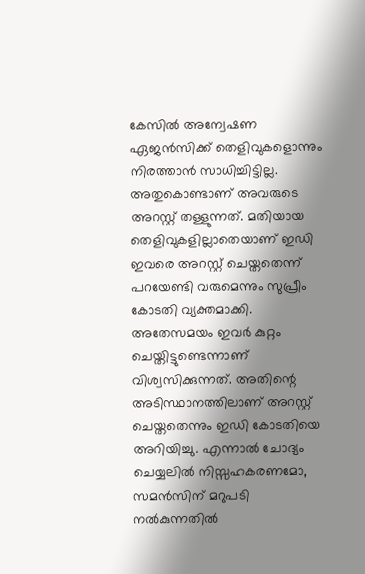കേസില്‍ അന്വേഷണ ഏജന്‍സിക്ക് തെളിവുകളൊന്നും നിരത്താന്‍ സാധിച്ചിട്ടില്ല. അതുകൊണ്ടാണ് അവരുടെ അറസ്റ്റ് തള്ളുന്നത്. മതിയായ തെളിവുകളില്ലാതെയാണ് ഇഡി ഇവരെ അറസ്റ്റ് ചെയ്തതെന്ന് പറയേണ്ടി വരുമെന്നും സുപ്രീം കോടതി വ്യക്തമാക്കി. അതേസമയം ഇവര്‍ കുറ്റം ചെയ്തിട്ടുണ്ടെന്നാണ് വിശ്വസിക്കുന്നത്. അതിന്റെ അടിസ്ഥാനത്തിലാണ് അറസ്റ്റ് ചെയ്തതെന്നും ഇഡി കോടതിയെ അറിയിച്ചു. എന്നാല്‍ ചോദ്യം ചെയ്യലില്‍ നിസ്സഹകരണമോ, സമന്‍സിന് മറുപടി നല്‍കുന്നതില്‍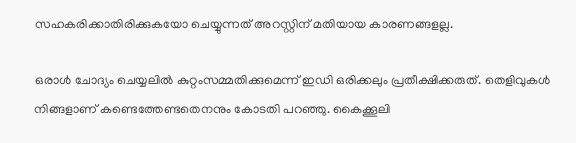സഹകരിക്കാതിരിക്കുകയോ ചെയ്യുന്നത് അറസ്റ്റിന് മതിയായ കാരണങ്ങളല്ല.

ഒരാള്‍ ചോദ്യം ചെയ്യലില്‍ കുറ്റംസമ്മതിക്കുമെന്ന് ഇഡി ഒരിക്കലും പ്രതീക്ഷിക്കരുത്. തെളിവുകള്‍ നിങ്ങളാണ് കണ്ടെത്തേണ്ടതെനനും കോടതി പറഞ്ഞു. കൈക്കൂലി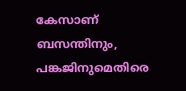കേസാണ് ബസന്തിനും, പങ്കജിനുമെതിരെ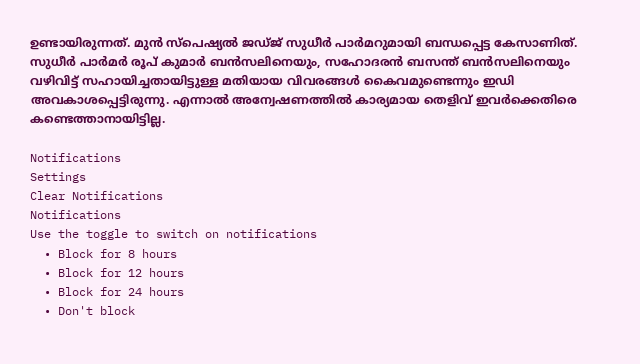ഉണ്ടായിരുന്നത്. മുന്‍ സ്‌പെഷ്യല്‍ ജഡ്ജ് സുധീര്‍ പാര്‍മറുമായി ബന്ധപ്പെട്ട കേസാണിത്. സുധീര്‍ പാര്‍മര്‍ രൂപ് കുമാര്‍ ബന്‍സലിനെയും, സഹോദരന്‍ ബസന്ത് ബന്‍സലിനെയും വഴിവിട്ട് സഹായിച്ചതായിട്ടുള്ള മതിയായ വിവരങ്ങള്‍ കൈവമുണ്ടെന്നും ഇഡി അവകാശപ്പെട്ടിരുന്നു. എന്നാല്‍ അന്വേഷണത്തില്‍ കാര്യമായ തെളിവ് ഇവര്‍ക്കെതിരെ കണ്ടെത്താനായിട്ടില്ല.

Notifications
Settings
Clear Notifications
Notifications
Use the toggle to switch on notifications
  • Block for 8 hours
  • Block for 12 hours
  • Block for 24 hours
  • Don't block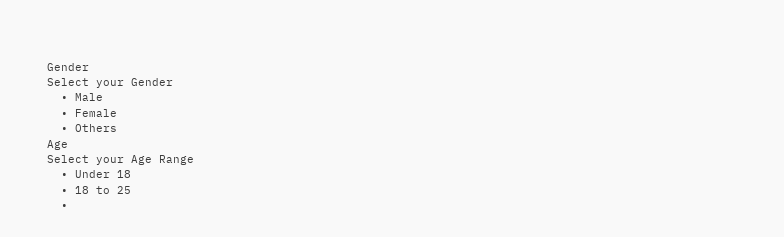Gender
Select your Gender
  • Male
  • Female
  • Others
Age
Select your Age Range
  • Under 18
  • 18 to 25
  •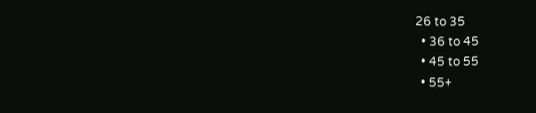26 to 35
  • 36 to 45
  • 45 to 55
  • 55+